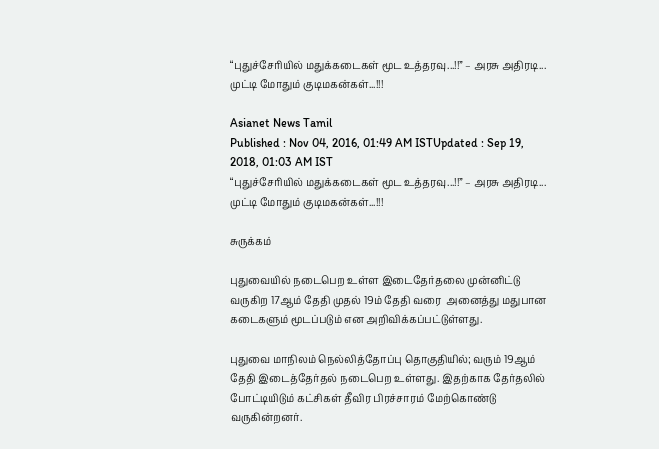“புதுச்சேரியில் மதுக்கடைகள் மூட உத்தரவு...!!” – அரசு அதிரடி... முட்டி மோதும் குடிமகன்கள்...!!!

Asianet News Tamil
Published : Nov 04, 2016, 01:49 AM ISTUpdated : Sep 19, 2018, 01:03 AM IST
“புதுச்சேரியில் மதுக்கடைகள் மூட உத்தரவு...!!” – அரசு அதிரடி... முட்டி மோதும் குடிமகன்கள்...!!!

சுருக்கம்

புதுவையில் நடைபெற உள்ள இடைதேர்தலை முன்னிட்டு வருகிற 17ஆம் தேதி முதல் 19ம் தேதி வரை  அனைத்து மதுபான கடைகளும் மூடப்படும் என அறிவிக்கப்பட்டுள்ளது.

புதுவை மாநிலம் நெல்லித்தோப்பு தொகுதியில்; வரும் 19ஆம் தேதி இடைத்தேர்தல் நடைபெற உள்ளது. இதற்காக தேர்தலில் போட்டியிடும் கட்சிகள் தீவிர பிரச்சாரம் மேற்கொண்டு வருகின்றனர்.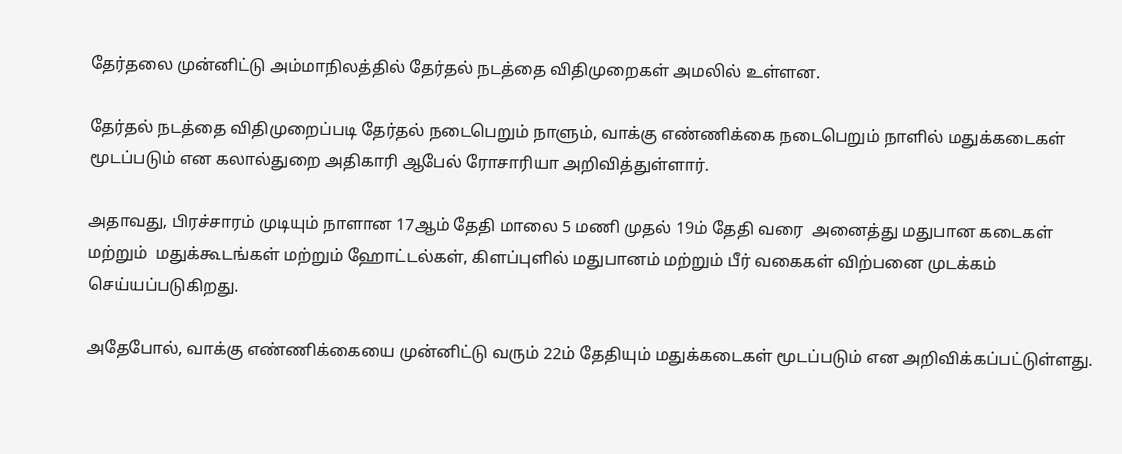தேர்தலை முன்னிட்டு அம்மாநிலத்தில் தேர்தல் நடத்தை விதிமுறைகள் அமலில் உள்ளன.

தேர்தல் நடத்தை விதிமுறைப்படி தேர்தல் நடைபெறும் நாளும், வாக்கு எண்ணிக்கை நடைபெறும் நாளில் மதுக்கடைகள் மூடப்படும் என கலால்துறை அதிகாரி ஆபேல் ரோசாரியா அறிவித்துள்ளார்.

அதாவது, பிரச்சாரம் முடியும் நாளான 17ஆம் தேதி மாலை 5 மணி முதல் 19ம் தேதி வரை  அனைத்து மதுபான கடைகள் மற்றும்  மதுக்கூடங்கள் மற்றும் ஹோட்டல்கள், கிளப்புளில் மதுபானம் மற்றும் பீர் வகைகள் விற்பனை முடக்கம் செய்யப்படுகிறது.

அதேபோல், வாக்கு எண்ணிக்கையை முன்னிட்டு வரும் 22ம் தேதியும் மதுக்கடைகள் மூடப்படும் என அறிவிக்கப்பட்டுள்ளது.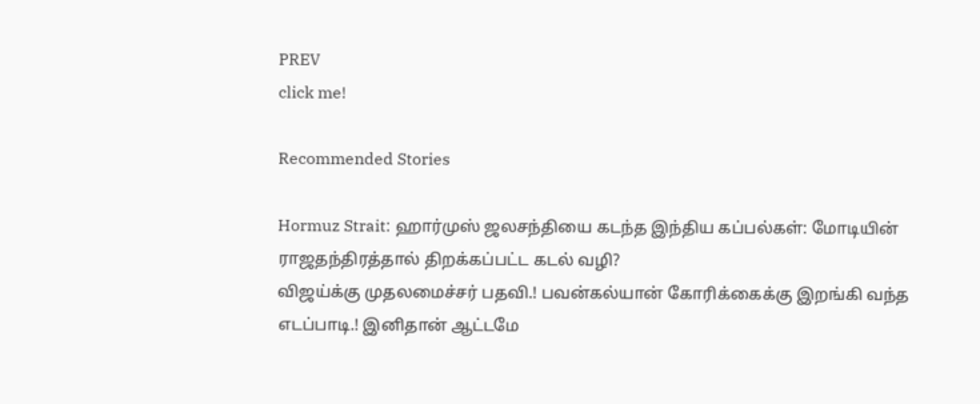PREV
click me!

Recommended Stories

Hormuz Strait: ஹார்முஸ் ஜலசந்தியை கடந்த இந்திய கப்பல்கள்: மோடியின் ராஜதந்திரத்தால் திறக்கப்பட்ட கடல் வழி?
விஜய்க்கு முதலமைச்சர் பதவி.! பவன்கல்யான் கோரிக்கைக்கு இறங்கி வந்த எடப்பாடி.! இனிதான் ஆட்டமே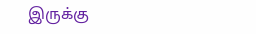இருக்கு